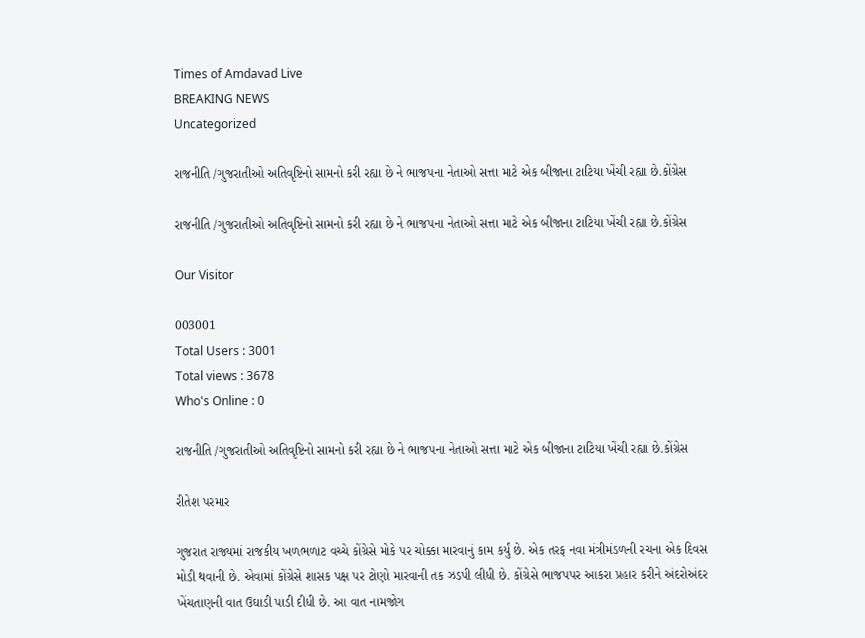Times of Amdavad Live
BREAKING NEWS
Uncategorized

રાજનીતિ /ગુજરાતીઓ અતિવૃષ્ટિનો સામનો કરી રહ્યા છે ને ભાજપના નેતાઓ સત્તા માટે એક બીજાના ટાટિયા ખેંચી રહ્યા છે.કોંગ્રેસ

રાજનીતિ /ગુજરાતીઓ અતિવૃષ્ટિનો સામનો કરી રહ્યા છે ને ભાજપના નેતાઓ સત્તા માટે એક બીજાના ટાટિયા ખેંચી રહ્યા છે.કોંગ્રેસ

Our Visitor

003001
Total Users : 3001
Total views : 3678
Who's Online : 0

રાજનીતિ /ગુજરાતીઓ અતિવૃષ્ટિનો સામનો કરી રહ્યા છે ને ભાજપના નેતાઓ સત્તા માટે એક બીજાના ટાટિયા ખેંચી રહ્યા છે.કોંગ્રેસ

રીતેશ પરમાર

ગુજરાત રાજ્યમાં રાજકીય ખળભળાટ વચ્ચે કોંગ્રેસે મોકે પર ચોક્કા મારવાનું કામ કર્યું છે. એક તરફ નવા મંત્રીમંડળની રચના એક દિવસ મોડી થવાની છે. એવામાં કોંગ્રેસે શાસક પક્ષ પર ટોણો મારવાની તક ઝડપી લીધી છે. કોંગ્રેસે ભાજપપર આકરા પ્રહાર કરીને અંદરોઅંદર ખેંચતાણની વાત ઉઘાડી પાડી દીધી છે. આ વાત નામજોગ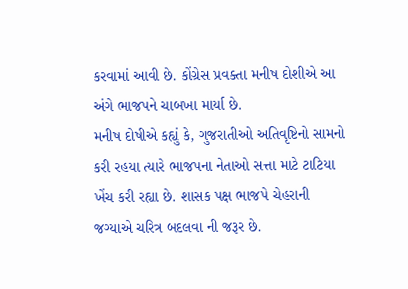કરવામાં આવી છે. કોંગ્રેસ પ્રવક્તા મનીષ દોશીએ આ અંગે ભાજપને ચાબખા માર્યા છે.
મનીષ દોષીએ કહ્યું કે, ગુજરાતીઓ અતિવૃષ્ટિનો સામનો કરી રહયા ત્યારે ભાજપના નેતાઓ સત્તા માટે ટાટિયા ખેંચ કરી રહ્યા છે. શાસક પક્ષ ભાજપે ચેહરાની જગ્યાએ ચરિત્ર બદલવા ની જરૂર છે.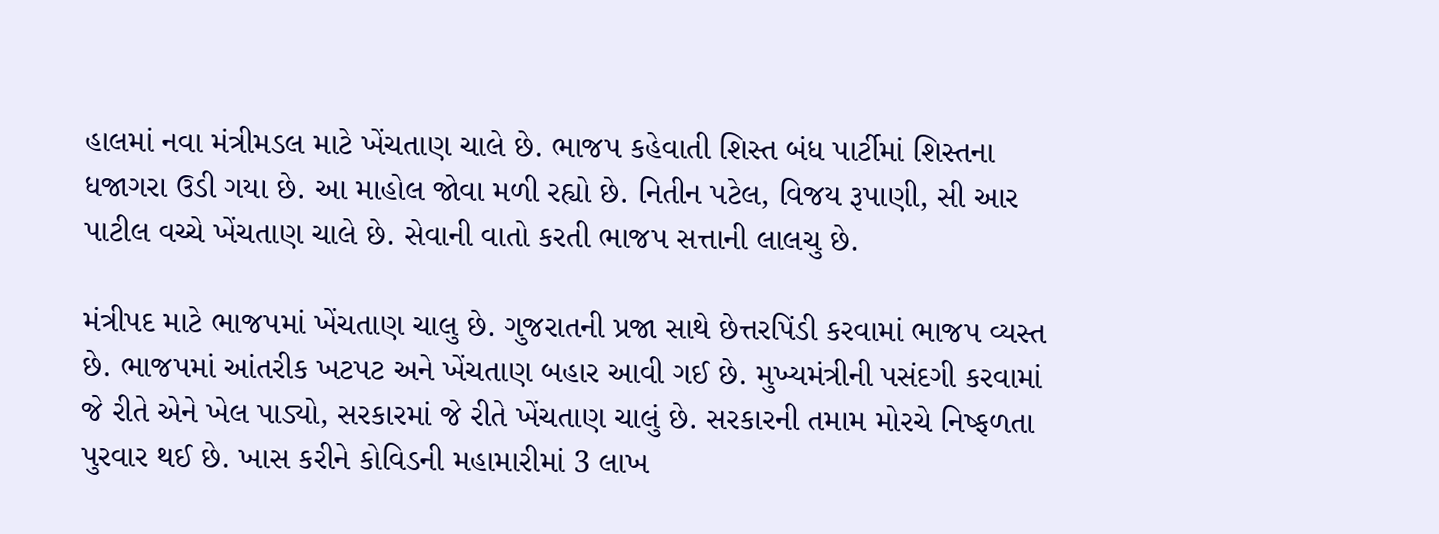હાલમાં નવા મંત્રીમડલ માટે ખેંચતાણ ચાલે છે. ભાજપ કહેવાતી શિસ્ત બંધ પાર્ટીમાં શિસ્તના ધજાગરા ઉડી ગયા છે. આ માહોલ જોવા મળી રહ્યો છે. નિતીન પટેલ, વિજય રૂપાણી, સી આર પાટીલ વચ્ચે ખેંચતાણ ચાલે છે. સેવાની વાતો કરતી ભાજપ સત્તાની લાલચુ છે.

મંત્રીપદ માટે ભાજપમાં ખેંચતાણ ચાલુ છે. ગુજરાતની પ્રજા સાથે છેત્તરપિંડી કરવામાં ભાજપ વ્યસ્ત છે. ભાજપમાં આંતરીક ખટપટ અને ખેંચતાણ બહાર આવી ગઈ છે. મુખ્યમંત્રીની પસંદગી કરવામાં જે રીતે એને ખેલ પાડ્યો, સરકારમાં જે રીતે ખેંચતાણ ચાલું છે. સરકારની તમામ મોરચે નિષ્ફળતા પુરવાર થઈ છે. ખાસ કરીને કોવિડની મહામારીમાં 3 લાખ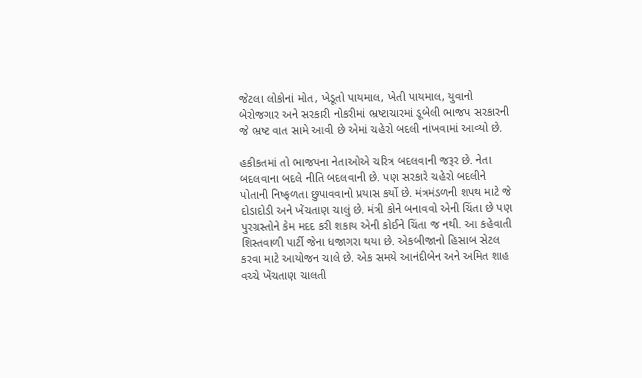જેટલા લોકોનાં મોત, ખેડૂતો પાયમાલ, ખેતી પાયમાલ, યુવાનો બેરોજગાર અને સરકારી નોકરીમાં ભ્રષ્ટાચારમાં ડૂબેલી ભાજપ સરકારની જે ભ્રષ્ટ વાત સામે આવી છે એમાં ચહેરો બદલી નાંખવામાં આવ્યો છે.

હકીકતમાં તો ભાજપના નેતાઓએ ચરિત્ર બદલવાની જરૂર છે. નેતા બદલવાના બદલે નીતિ બદલવાની છે. પણ સરકારે ચહેરો બદલીને પોતાની નિષ્ફળતા છુપાવવાનો પ્રયાસ કર્યો છે. મંત્રમંડળની શપથ માટે જે દોડાદોડી અને ખેંચતાણ ચાલું છે. મંત્રી કોને બનાવવો એની ચિંતા છે પણ પુરગ્રસ્તોને કેમ મદદ કરી શકાય એની કોઈને ચિંતા જ નથી. આ કહેવાતી શિસ્તવાળી પાર્ટી જેના ધજાગરા થયા છે. એકબીજાનો હિસાબ સેટલ કરવા માટે આયોજન ચાલે છે. એક સમયે આનંદીબેન અને અમિત શાહ વચ્ચે ખેંચતાણ ચાલતી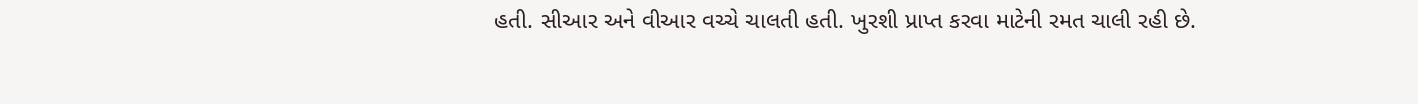હતી. સીઆર અને વીઆર વચ્ચે ચાલતી હતી. ખુરશી પ્રાપ્ત કરવા માટેની રમત ચાલી રહી છે.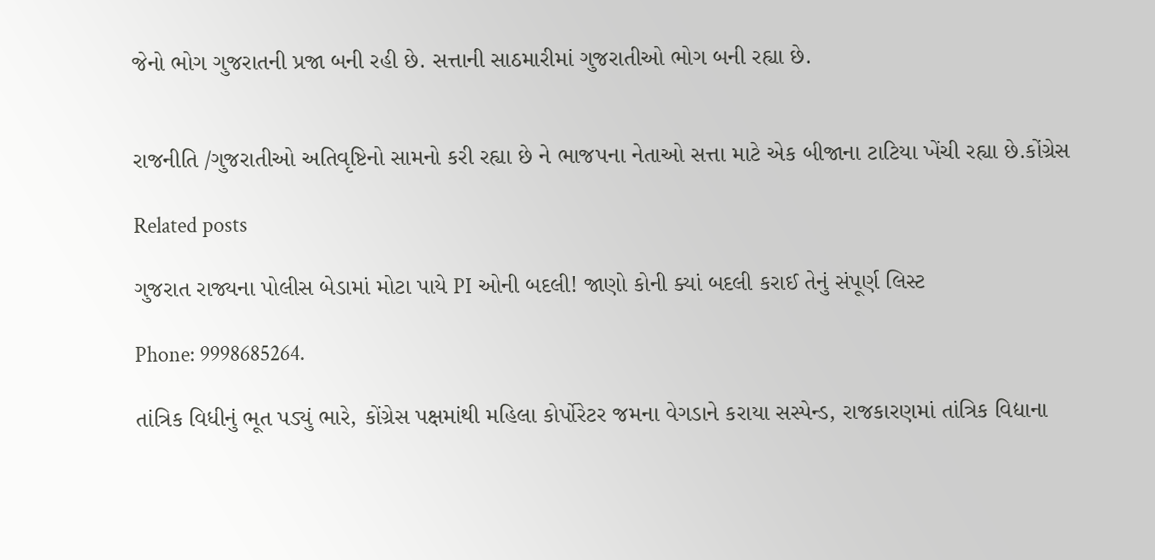જેનો ભોગ ગુજરાતની પ્રજા બની રહી છે. સત્તાની સાઠમારીમાં ગુજરાતીઓ ભોગ બની રહ્યા છે.


રાજનીતિ /ગુજરાતીઓ અતિવૃષ્ટિનો સામનો કરી રહ્યા છે ને ભાજપના નેતાઓ સત્તા માટે એક બીજાના ટાટિયા ખેંચી રહ્યા છે.કોંગ્રેસ

Related posts

ગુજરાત રાજ્યના પોલીસ બેડામાં મોટા પાયે PI ઓની બદલી! જાણો કોની ક્યાં બદલી કરાઈ તેનું સંપૂર્ણ લિસ્ટ

Phone: 9998685264.

તાંત્રિક વિધીનું ભૂત પડ્યું ભારે, કોંગ્રેસ પક્ષમાંથી મહિલા કોર્પોરેટર જમના વેગડાને કરાયા સસ્પેન્ડ, રાજકારણમાં તાંત્રિક વિદ્યાના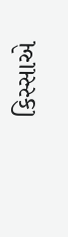કિસ્સાએ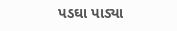પડઘા પાડ્યા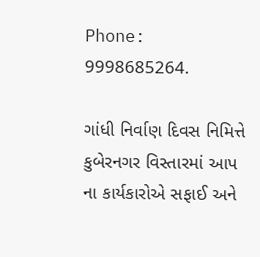Phone: 9998685264.

ગાંધી નિર્વાણ દિવસ નિમિત્તે
કુબેરનગર વિસ્તારમાં આપ ના કાર્યકારોએ સફાઈ અને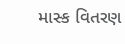માસ્ક વિતરણ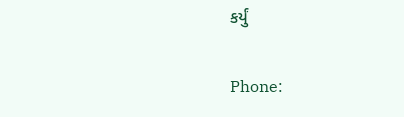કર્યું

Phone: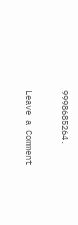9998685264.

Leave a Comment